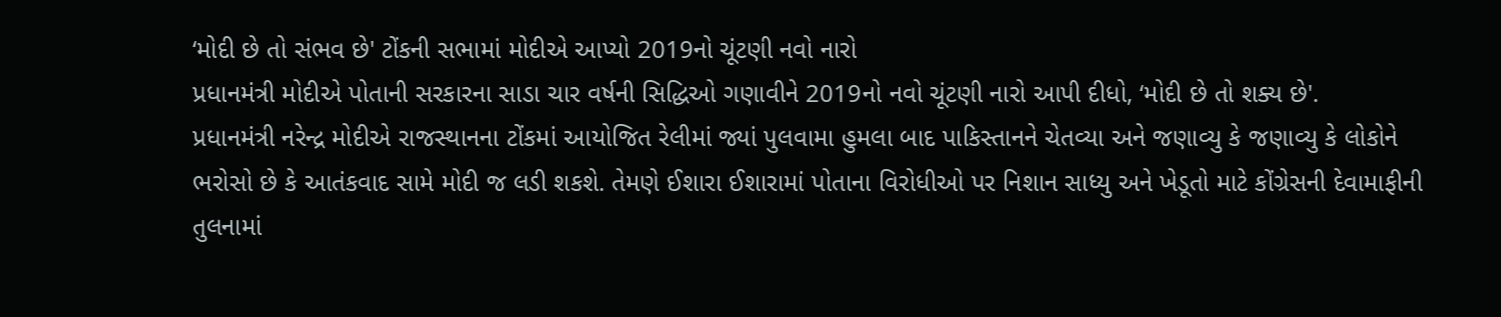‘મોદી છે તો સંભવ છે' ટોંકની સભામાં મોદીએ આપ્યો 2019નો ચૂંટણી નવો નારો
પ્રધાનમંત્રી મોદીએ પોતાની સરકારના સાડા ચાર વર્ષની સિદ્ધિઓ ગણાવીને 2019નો નવો ચૂંટણી નારો આપી દીધો, ‘મોદી છે તો શક્ય છે'.
પ્રધાનમંત્રી નરેન્દ્ર મોદીએ રાજસ્થાનના ટોંકમાં આયોજિત રેલીમાં જ્યાં પુલવામા હુમલા બાદ પાકિસ્તાનને ચેતવ્યા અને જણાવ્યુ કે જણાવ્યુ કે લોકોને ભરોસો છે કે આતંકવાદ સામે મોદી જ લડી શકશે. તેમણે ઈશારા ઈશારામાં પોતાના વિરોધીઓ પર નિશાન સાધ્યુ અને ખેડૂતો માટે કોંગ્રેસની દેવામાફીની તુલનામાં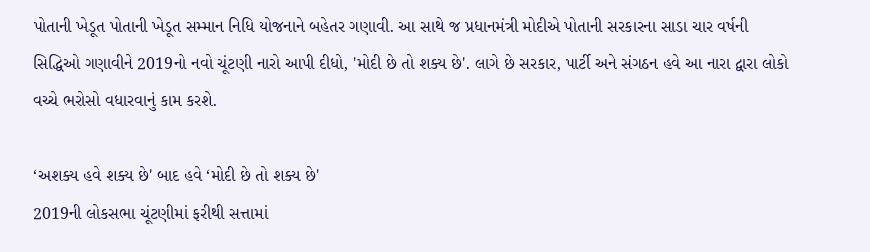પોતાની ખેડૂત પોતાની ખેડૂત સમ્માન નિધિ યોજનાને બહેતર ગણાવી. આ સાથે જ પ્રધાનમંત્રી મોદીએ પોતાની સરકારના સાડા ચાર વર્ષની સિદ્ધિઓ ગણાવીને 2019નો નવો ચૂંટણી નારો આપી દીધો, 'મોદી છે તો શક્ય છે'. લાગે છે સરકાર, પાર્ટી અને સંગઠન હવે આ નારા દ્વારા લોકો વચ્ચે ભરોસો વધારવાનું કામ કરશે.

‘અશક્ય હવે શક્ય છે' બાદ હવે ‘મોદી છે તો શક્ય છે'
2019ની લોકસભા ચૂંટણીમાં ફરીથી સત્તામાં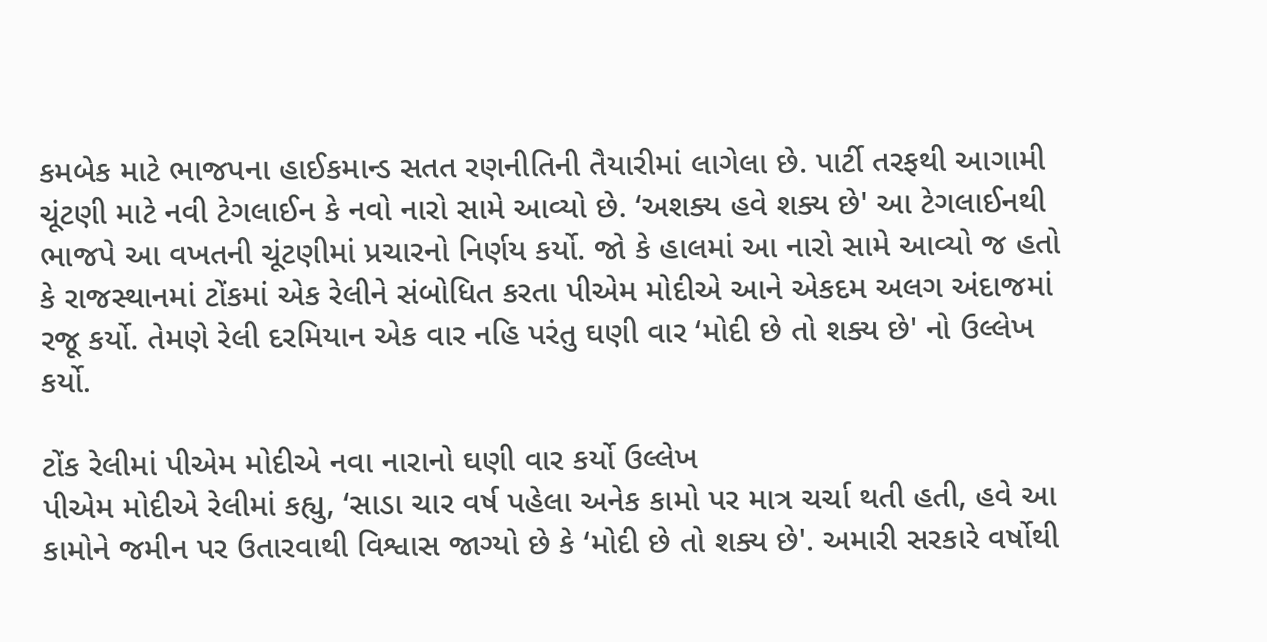કમબેક માટે ભાજપના હાઈકમાન્ડ સતત રણનીતિની તૈયારીમાં લાગેલા છે. પાર્ટી તરફથી આગામી ચૂંટણી માટે નવી ટેગલાઈન કે નવો નારો સામે આવ્યો છે. ‘અશક્ય હવે શક્ય છે' આ ટેગલાઈનથી ભાજપે આ વખતની ચૂંટણીમાં પ્રચારનો નિર્ણય કર્યો. જો કે હાલમાં આ નારો સામે આવ્યો જ હતો કે રાજસ્થાનમાં ટોંકમાં એક રેલીને સંબોધિત કરતા પીએમ મોદીએ આને એકદમ અલગ અંદાજમાં રજૂ કર્યો. તેમણે રેલી દરમિયાન એક વાર નહિ પરંતુ ઘણી વાર ‘મોદી છે તો શક્ય છે' નો ઉલ્લેખ કર્યો.

ટોંક રેલીમાં પીએમ મોદીએ નવા નારાનો ઘણી વાર કર્યો ઉલ્લેખ
પીએમ મોદીએ રેલીમાં કહ્યુ, ‘સાડા ચાર વર્ષ પહેલા અનેક કામો પર માત્ર ચર્ચા થતી હતી, હવે આ કામોને જમીન પર ઉતારવાથી વિશ્વાસ જાગ્યો છે કે ‘મોદી છે તો શક્ય છે'. અમારી સરકારે વર્ષોથી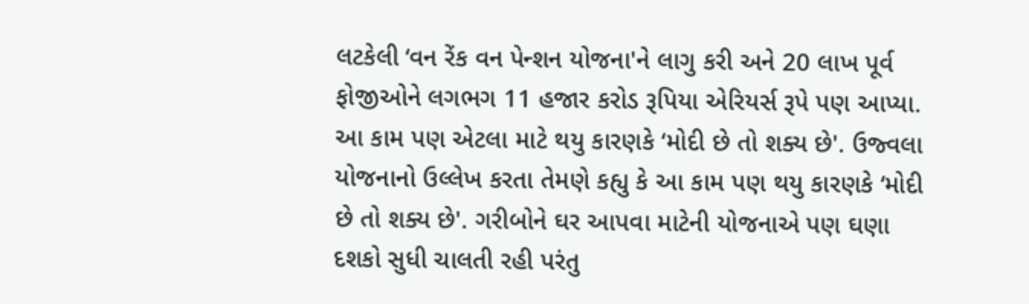લટકેલી ‘વન રેંક વન પેન્શન યોજના'ને લાગુ કરી અને 20 લાખ પૂર્વ ફોજીઓને લગભગ 11 હજાર કરોડ રૂપિયા એરિયર્સ રૂપે પણ આપ્યા. આ કામ પણ એટલા માટે થયુ કારણકે ‘મોદી છે તો શક્ય છે'. ઉજ્વલા યોજનાનો ઉલ્લેખ કરતા તેમણે કહ્યુ કે આ કામ પણ થયુ કારણકે ‘મોદી છે તો શક્ય છે'. ગરીબોને ઘર આપવા માટેની યોજનાએ પણ ઘણા દશકો સુધી ચાલતી રહી પરંતુ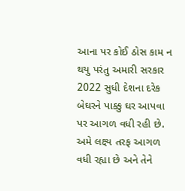આના પર કોઈ ઠોસ કામ ન થયુ પરંતુ અમારી સરકાર 2022 સુધી દેશના દરેક બેઘરને પાક્કુ ઘર આપવા પર આગળ વધી રહી છે. અમે લક્ષ્ય તરફ આગળ વધી રહ્યા છે અને તેને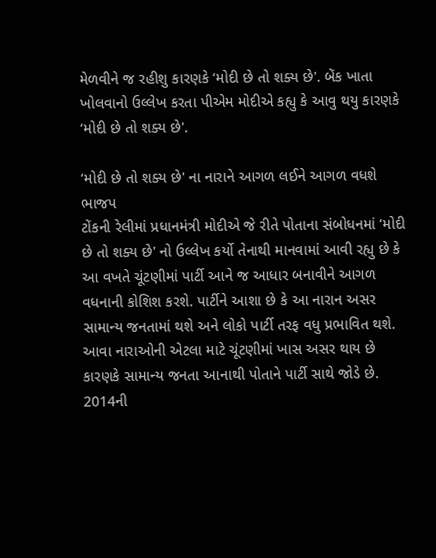મેળવીને જ રહીશુ કારણકે ‘મોદી છે તો શક્ય છે'. બેંક ખાતા ખોલવાનો ઉલ્લેખ કરતા પીએમ મોદીએ કહ્યુ કે આવુ થયુ કારણકે ‘મોદી છે તો શક્ય છે'.

‘મોદી છે તો શક્ય છે' ના નારાને આગળ લઈને આગળ વધશે ભાજપ
ટોંકની રેલીમાં પ્રધાનમંત્રી મોદીએ જે રીતે પોતાના સંબોધનમાં ‘મોદી છે તો શક્ય છે' નો ઉલ્લેખ કર્યો તેનાથી માનવામાં આવી રહ્યુ છે કે આ વખતે ચૂંટણીમાં પાર્ટી આને જ આધાર બનાવીને આગળ વધનાની કોશિશ કરશે. પાર્ટીને આશા છે કે આ નારાન અસર સામાન્ય જનતામાં થશે અને લોકો પાર્ટી તરફ વધુ પ્રભાવિત થશે. આવા નારાઓની એટલા માટે ચૂંટણીમાં ખાસ અસર થાય છે કારણકે સામાન્ય જનતા આનાથી પોતાને પાર્ટી સાથે જોડે છે. 2014ની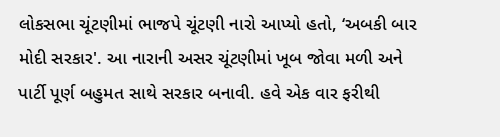લોકસભા ચૂંટણીમાં ભાજપે ચૂંટણી નારો આપ્યો હતો, ‘અબકી બાર મોદી સરકાર'. આ નારાની અસર ચૂંટણીમાં ખૂબ જોવા મળી અને પાર્ટી પૂર્ણ બહુમત સાથે સરકાર બનાવી. હવે એક વાર ફરીથી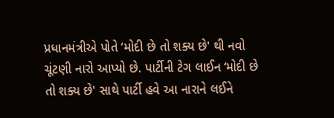પ્રધાનમંત્રીએ પોતે ‘મોદી છે તો શક્ય છે' થી નવો ચૂંટણી નારો આપ્યો છે. પાર્ટીની ટેગ લાઈન ‘મોદી છે તો શક્ય છે' સાથે પાર્ટી હવે આ નારાને લઈને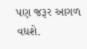પણ જરૂર આગળ વધશે.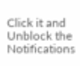Click it and Unblock the Notifications